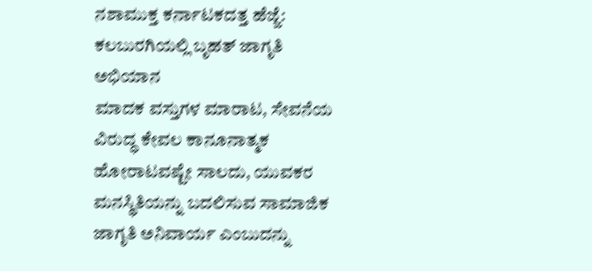ನಶಾಮುಕ್ತ ಕರ್ನಾಟಕದತ್ತ ಹೆಜ್ಜೆ: ಕಲಬುರಗಿಯಲ್ಲಿ ಬೃಹತ್ ಜಾಗೃತಿ ಅಭಿಯಾನ
ಮಾದಕ ವಸ್ತುಗಳ ಮಾರಾಟ, ಸೇವನೆಯ ವಿರುದ್ಧ ಕೇವಲ ಕಾನೂನಾತ್ಮಕ ಹೋರಾಟವಷ್ಟೇ ಸಾಲದು, ಯುವಕರ ಮನಸ್ಥಿತಿಯನ್ನು ಬದಲಿಸುವ ಸಾಮಾಜಿಕ ಜಾಗೃತಿ ಅನಿವಾರ್ಯ ಎಂಬುದನ್ನು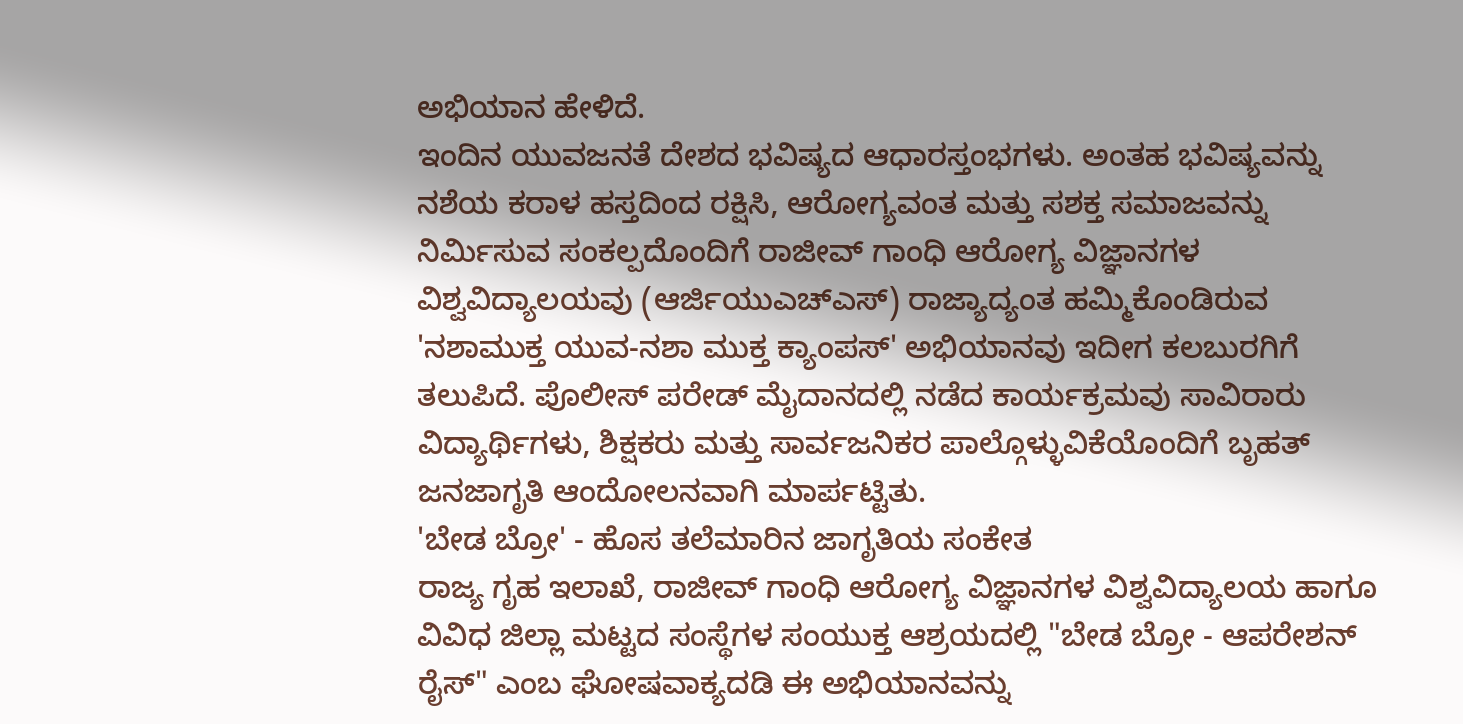ಅಭಿಯಾನ ಹೇಳಿದೆ.
ಇಂದಿನ ಯುವಜನತೆ ದೇಶದ ಭವಿಷ್ಯದ ಆಧಾರಸ್ತಂಭಗಳು. ಅಂತಹ ಭವಿಷ್ಯವನ್ನು ನಶೆಯ ಕರಾಳ ಹಸ್ತದಿಂದ ರಕ್ಷಿಸಿ, ಆರೋಗ್ಯವಂತ ಮತ್ತು ಸಶಕ್ತ ಸಮಾಜವನ್ನು ನಿರ್ಮಿಸುವ ಸಂಕಲ್ಪದೊಂದಿಗೆ ರಾಜೀವ್ ಗಾಂಧಿ ಆರೋಗ್ಯ ವಿಜ್ಞಾನಗಳ ವಿಶ್ವವಿದ್ಯಾಲಯವು (ಆರ್ಜಿಯುಎಚ್ಎಸ್) ರಾಜ್ಯಾದ್ಯಂತ ಹಮ್ಮಿಕೊಂಡಿರುವ 'ನಶಾಮುಕ್ತ ಯುವ-ನಶಾ ಮುಕ್ತ ಕ್ಯಾಂಪಸ್' ಅಭಿಯಾನವು ಇದೀಗ ಕಲಬುರಗಿಗೆ ತಲುಪಿದೆ. ಪೊಲೀಸ್ ಪರೇಡ್ ಮೈದಾನದಲ್ಲಿ ನಡೆದ ಕಾರ್ಯಕ್ರಮವು ಸಾವಿರಾರು ವಿದ್ಯಾರ್ಥಿಗಳು, ಶಿಕ್ಷಕರು ಮತ್ತು ಸಾರ್ವಜನಿಕರ ಪಾಲ್ಗೊಳ್ಳುವಿಕೆಯೊಂದಿಗೆ ಬೃಹತ್ ಜನಜಾಗೃತಿ ಆಂದೋಲನವಾಗಿ ಮಾರ್ಪಟ್ಟಿತು.
'ಬೇಡ ಬ್ರೋ' - ಹೊಸ ತಲೆಮಾರಿನ ಜಾಗೃತಿಯ ಸಂಕೇತ
ರಾಜ್ಯ ಗೃಹ ಇಲಾಖೆ, ರಾಜೀವ್ ಗಾಂಧಿ ಆರೋಗ್ಯ ವಿಜ್ಞಾನಗಳ ವಿಶ್ವವಿದ್ಯಾಲಯ ಹಾಗೂ ವಿವಿಧ ಜಿಲ್ಲಾ ಮಟ್ಟದ ಸಂಸ್ಥೆಗಳ ಸಂಯುಕ್ತ ಆಶ್ರಯದಲ್ಲಿ "ಬೇಡ ಬ್ರೋ - ಆಪರೇಶನ್ ರೈಸ್" ಎಂಬ ಘೋಷವಾಕ್ಯದಡಿ ಈ ಅಭಿಯಾನವನ್ನು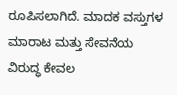ರೂಪಿಸಲಾಗಿದೆ. ಮಾದಕ ವಸ್ತುಗಳ ಮಾರಾಟ ಮತ್ತು ಸೇವನೆಯ ವಿರುದ್ಧ ಕೇವಲ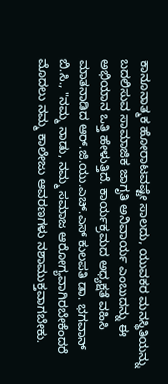ಕಾನೂನಾತ್ಮಕ ಹೋರಾಟವಷ್ಟೇ ಸಾಲದು, ಯುವಕರ ಮನಸ್ಥಿತಿಯನ್ನು ಬದಲಿಸುವ ಸಾಮಾಜಿಕ ಜಾಗೃತಿ ಅನಿವಾರ್ಯ ಎಂಬುದನ್ನು ಈ ಅಭಿಯಾನ ಒತ್ತಿ ಹೇಳುತ್ತಿದೆ. ಕಾರ್ಯಕ್ರಮದ ಅಧ್ಯಕ್ಷತೆ ವಹಿಸಿ ಮಾತನಾಡಿದ ಆರ್.ಜಿ.ಯು.ಎಚ್.ಎಸ್ ಕುಲಪತಿ ಡಾ. ಭಗವಾನ್ ಬಿ.ಸಿ., "ನಮ್ಮ ನಾಡು, ನಮ್ಮ ಸಮಾಜ ಆರೋಗ್ಯವಾಗಿರಬೇಕೆಂದರೆ ಮೊದಲು ನಮ್ಮ ಕಾಲೇಜು ಆವರಣಗಳು ನಶಾಮುಕ್ತವಾಗಬೇಕು.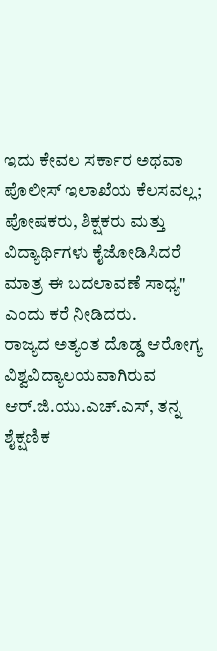ಇದು ಕೇವಲ ಸರ್ಕಾರ ಅಥವಾ ಪೊಲೀಸ್ ಇಲಾಖೆಯ ಕೆಲಸವಲ್ಲ; ಪೋಷಕರು, ಶಿಕ್ಷಕರು ಮತ್ತು ವಿದ್ಯಾರ್ಥಿಗಳು ಕೈಜೋಡಿಸಿದರೆ ಮಾತ್ರ ಈ ಬದಲಾವಣೆ ಸಾಧ್ಯ" ಎಂದು ಕರೆ ನೀಡಿದರು.
ರಾಜ್ಯದ ಅತ್ಯಂತ ದೊಡ್ಡ ಆರೋಗ್ಯ ವಿಶ್ವವಿದ್ಯಾಲಯವಾಗಿರುವ ಆರ್.ಜಿ.ಯು.ಎಚ್.ಎಸ್, ತನ್ನ ಶೈಕ್ಷಣಿಕ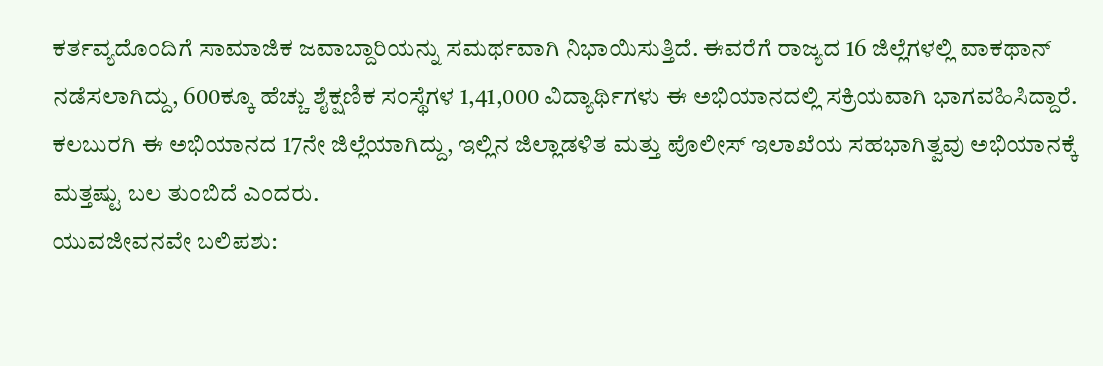ಕರ್ತವ್ಯದೊಂದಿಗೆ ಸಾಮಾಜಿಕ ಜವಾಬ್ದಾರಿಯನ್ನು ಸಮರ್ಥವಾಗಿ ನಿಭಾಯಿಸುತ್ತಿದೆ. ಈವರೆಗೆ ರಾಜ್ಯದ 16 ಜಿಲ್ಲೆಗಳಲ್ಲಿ ವಾಕಥಾನ್ ನಡೆಸಲಾಗಿದ್ದು, 600ಕ್ಕೂ ಹೆಚ್ಚು ಶೈಕ್ಷಣಿಕ ಸಂಸ್ಥೆಗಳ 1,41,000 ವಿದ್ಯಾರ್ಥಿಗಳು ಈ ಅಭಿಯಾನದಲ್ಲಿ ಸಕ್ರಿಯವಾಗಿ ಭಾಗವಹಿಸಿದ್ದಾರೆ. ಕಲಬುರಗಿ ಈ ಅಭಿಯಾನದ 17ನೇ ಜಿಲ್ಲೆಯಾಗಿದ್ದು, ಇಲ್ಲಿನ ಜಿಲ್ಲಾಡಳಿತ ಮತ್ತು ಪೊಲೀಸ್ ಇಲಾಖೆಯ ಸಹಭಾಗಿತ್ವವು ಅಭಿಯಾನಕ್ಕೆ ಮತ್ತಷ್ಟು ಬಲ ತುಂಬಿದೆ ಎಂದರು.
ಯುವಜೀವನವೇ ಬಲಿಪಶು: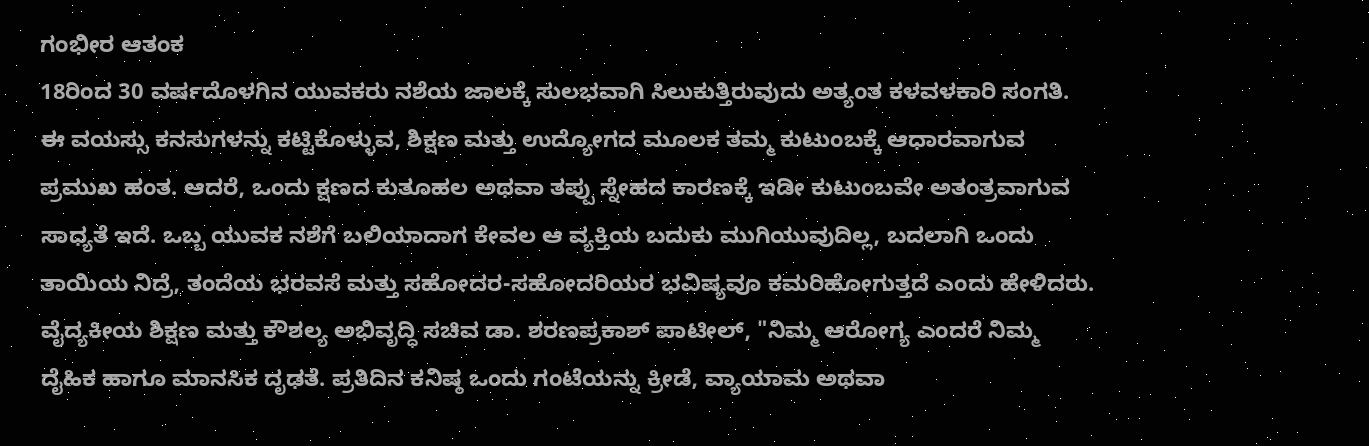ಗಂಭೀರ ಆತಂಕ
18ರಿಂದ 30 ವರ್ಷದೊಳಗಿನ ಯುವಕರು ನಶೆಯ ಜಾಲಕ್ಕೆ ಸುಲಭವಾಗಿ ಸಿಲುಕುತ್ತಿರುವುದು ಅತ್ಯಂತ ಕಳವಳಕಾರಿ ಸಂಗತಿ. ಈ ವಯಸ್ಸು ಕನಸುಗಳನ್ನು ಕಟ್ಟಿಕೊಳ್ಳುವ, ಶಿಕ್ಷಣ ಮತ್ತು ಉದ್ಯೋಗದ ಮೂಲಕ ತಮ್ಮ ಕುಟುಂಬಕ್ಕೆ ಆಧಾರವಾಗುವ ಪ್ರಮುಖ ಹಂತ. ಆದರೆ, ಒಂದು ಕ್ಷಣದ ಕುತೂಹಲ ಅಥವಾ ತಪ್ಪು ಸ್ನೇಹದ ಕಾರಣಕ್ಕೆ ಇಡೀ ಕುಟುಂಬವೇ ಅತಂತ್ರವಾಗುವ ಸಾಧ್ಯತೆ ಇದೆ. ಒಬ್ಬ ಯುವಕ ನಶೆಗೆ ಬಲಿಯಾದಾಗ ಕೇವಲ ಆ ವ್ಯಕ್ತಿಯ ಬದುಕು ಮುಗಿಯುವುದಿಲ್ಲ, ಬದಲಾಗಿ ಒಂದು ತಾಯಿಯ ನಿದ್ರೆ, ತಂದೆಯ ಭರವಸೆ ಮತ್ತು ಸಹೋದರ-ಸಹೋದರಿಯರ ಭವಿಷ್ಯವೂ ಕಮರಿಹೋಗುತ್ತದೆ ಎಂದು ಹೇಳಿದರು.
ವೈದ್ಯಕೀಯ ಶಿಕ್ಷಣ ಮತ್ತು ಕೌಶಲ್ಯ ಅಭಿವೃದ್ಧಿ ಸಚಿವ ಡಾ. ಶರಣಪ್ರಕಾಶ್ ಪಾಟೀಲ್, "ನಿಮ್ಮ ಆರೋಗ್ಯ ಎಂದರೆ ನಿಮ್ಮ ದೈಹಿಕ ಹಾಗೂ ಮಾನಸಿಕ ದೃಢತೆ. ಪ್ರತಿದಿನ ಕನಿಷ್ಠ ಒಂದು ಗಂಟೆಯನ್ನು ಕ್ರೀಡೆ, ವ್ಯಾಯಾಮ ಅಥವಾ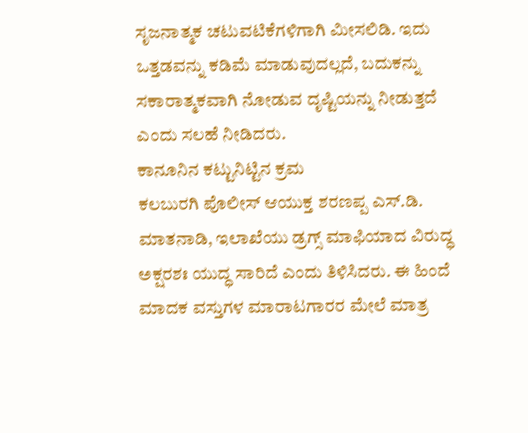ಸೃಜನಾತ್ಮಕ ಚಟುವಟಿಕೆಗಳಿಗಾಗಿ ಮೀಸಲಿಡಿ. ಇದು ಒತ್ತಡವನ್ನು ಕಡಿಮೆ ಮಾಡುವುದಲ್ಲದೆ, ಬದುಕನ್ನು ಸಕಾರಾತ್ಮಕವಾಗಿ ನೋಡುವ ದೃಷ್ಟಿಯನ್ನು ನೀಡುತ್ತದೆ ಎಂದು ಸಲಹೆ ನೀಡಿದರು.
ಕಾನೂನಿನ ಕಟ್ಟುನಿಟ್ಟಿನ ಕ್ರಮ
ಕಲಬುರಗಿ ಪೊಲೀಸ್ ಆಯುಕ್ತ ಶರಣಪ್ಪ ಎಸ್.ಡಿ. ಮಾತನಾಡಿ, ಇಲಾಖೆಯು ಡ್ರಗ್ಸ್ ಮಾಫಿಯಾದ ವಿರುದ್ಧ ಅಕ್ಷರಶಃ ಯುದ್ಧ ಸಾರಿದೆ ಎಂದು ತಿಳಿಸಿದರು. ಈ ಹಿಂದೆ ಮಾದಕ ವಸ್ತುಗಳ ಮಾರಾಟಗಾರರ ಮೇಲೆ ಮಾತ್ರ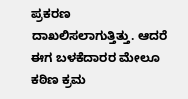ಪ್ರಕರಣ ದಾಖಲಿಸಲಾಗುತ್ತಿತ್ತು. ಆದರೆ ಈಗ ಬಳಕೆದಾರರ ಮೇಲೂ ಕಠಿಣ ಕ್ರಮ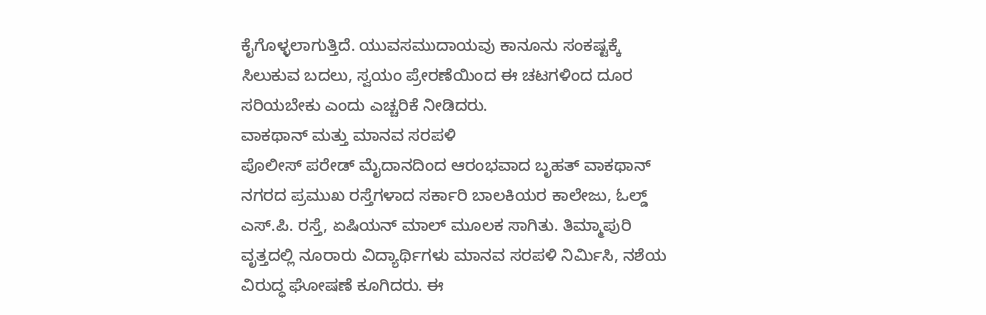ಕೈಗೊಳ್ಳಲಾಗುತ್ತಿದೆ. ಯುವಸಮುದಾಯವು ಕಾನೂನು ಸಂಕಷ್ಟಕ್ಕೆ ಸಿಲುಕುವ ಬದಲು, ಸ್ವಯಂ ಪ್ರೇರಣೆಯಿಂದ ಈ ಚಟಗಳಿಂದ ದೂರ ಸರಿಯಬೇಕು ಎಂದು ಎಚ್ಚರಿಕೆ ನೀಡಿದರು.
ವಾಕಥಾನ್ ಮತ್ತು ಮಾನವ ಸರಪಳಿ
ಪೊಲೀಸ್ ಪರೇಡ್ ಮೈದಾನದಿಂದ ಆರಂಭವಾದ ಬೃಹತ್ ವಾಕಥಾನ್ ನಗರದ ಪ್ರಮುಖ ರಸ್ತೆಗಳಾದ ಸರ್ಕಾರಿ ಬಾಲಕಿಯರ ಕಾಲೇಜು, ಓಲ್ಡ್ ಎಸ್.ಪಿ. ರಸ್ತೆ, ಏಷಿಯನ್ ಮಾಲ್ ಮೂಲಕ ಸಾಗಿತು. ತಿಮ್ಮಾಪುರಿ ವೃತ್ತದಲ್ಲಿ ನೂರಾರು ವಿದ್ಯಾರ್ಥಿಗಳು ಮಾನವ ಸರಪಳಿ ನಿರ್ಮಿಸಿ, ನಶೆಯ ವಿರುದ್ಧ ಘೋಷಣೆ ಕೂಗಿದರು. ಈ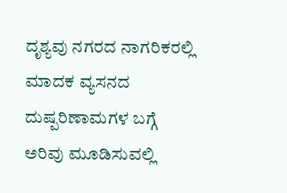ದೃಶ್ಯವು ನಗರದ ನಾಗರಿಕರಲ್ಲಿ ಮಾದಕ ವ್ಯಸನದ ದುಷ್ಪರಿಣಾಮಗಳ ಬಗ್ಗೆ ಅರಿವು ಮೂಡಿಸುವಲ್ಲಿ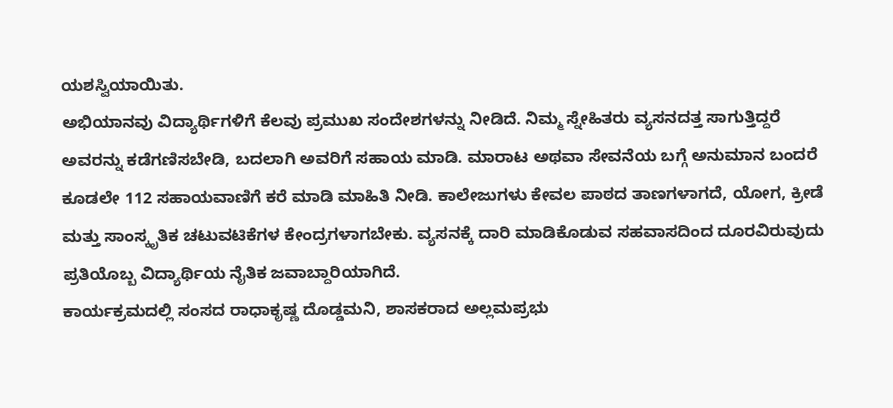ಯಶಸ್ವಿಯಾಯಿತು.
ಅಭಿಯಾನವು ವಿದ್ಯಾರ್ಥಿಗಳಿಗೆ ಕೆಲವು ಪ್ರಮುಖ ಸಂದೇಶಗಳನ್ನು ನೀಡಿದೆ. ನಿಮ್ಮ ಸ್ನೇಹಿತರು ವ್ಯಸನದತ್ತ ಸಾಗುತ್ತಿದ್ದರೆ ಅವರನ್ನು ಕಡೆಗಣಿಸಬೇಡಿ, ಬದಲಾಗಿ ಅವರಿಗೆ ಸಹಾಯ ಮಾಡಿ. ಮಾರಾಟ ಅಥವಾ ಸೇವನೆಯ ಬಗ್ಗೆ ಅನುಮಾನ ಬಂದರೆ ಕೂಡಲೇ 112 ಸಹಾಯವಾಣಿಗೆ ಕರೆ ಮಾಡಿ ಮಾಹಿತಿ ನೀಡಿ. ಕಾಲೇಜುಗಳು ಕೇವಲ ಪಾಠದ ತಾಣಗಳಾಗದೆ, ಯೋಗ, ಕ್ರೀಡೆ ಮತ್ತು ಸಾಂಸ್ಕೃತಿಕ ಚಟುವಟಿಕೆಗಳ ಕೇಂದ್ರಗಳಾಗಬೇಕು. ವ್ಯಸನಕ್ಕೆ ದಾರಿ ಮಾಡಿಕೊಡುವ ಸಹವಾಸದಿಂದ ದೂರವಿರುವುದು ಪ್ರತಿಯೊಬ್ಬ ವಿದ್ಯಾರ್ಥಿಯ ನೈತಿಕ ಜವಾಬ್ದಾರಿಯಾಗಿದೆ.
ಕಾರ್ಯಕ್ರಮದಲ್ಲಿ ಸಂಸದ ರಾಧಾಕೃಷ್ಣ ದೊಡ್ಡಮನಿ, ಶಾಸಕರಾದ ಅಲ್ಲಮಪ್ರಭು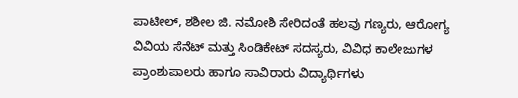ಪಾಟೀಲ್, ಶಶೀಲ ಜಿ. ನಮೋಶಿ ಸೇರಿದಂತೆ ಹಲವು ಗಣ್ಯರು, ಆರೋಗ್ಯ ವಿವಿಯ ಸೆನೆಟ್ ಮತ್ತು ಸಿಂಡಿಕೇಟ್ ಸದಸ್ಯರು, ವಿವಿಧ ಕಾಲೇಜುಗಳ ಪ್ರಾಂಶುಪಾಲರು ಹಾಗೂ ಸಾವಿರಾರು ವಿದ್ಯಾರ್ಥಿಗಳು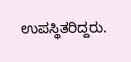ಉಪಸ್ಥಿತರಿದ್ದರು.